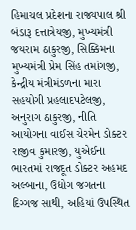હિમાચલ પ્રદેશના રાજ્યપાલ શ્રી બંડારૂ દત્તાત્રેયજી, મુખ્યમંત્રી જયરામ ઠાકુરજી, સિક્કિમના મુખ્યમંત્રી પ્રેમ સિંહ તમાંગજી, કેન્દ્રીય મંત્રીમંડળના મારા સહયોગી પ્રહલાદપટેલજી, અનુરાગ ઠાકુરજી, નીતિ આયોગના વાઈસ ચેરમેન ડોક્ટર રાજીવ કુમારજી, યુએઈના ભારતમાં રાજદૂત ડોક્ટર અહમદ અલ્બાના, ઉદ્યોગ જગતના દિગ્ગજ સાથી, અહિયાં ઉપસ્થિત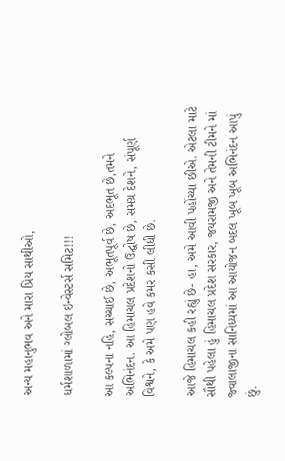અન્ય મહાનુભવ અને મારા પ્રિય સાથીઓ,

ધર્મશાળામાં ગ્લોબલ ઇન્વેસ્ટર્સ સમિટ!!!

આ કલ્પના નહિ, સચ્ચાઈ છે, અભૂતપૂર્વ છે, અદભૂત છે,તમને અભિનંદન. આ હિમાચલ પ્રદેશનો ઉદ્ઘોષ છે, સમગ્ર દેશને, સંપૂર્ણ વિશ્વને, કે અમે પણ હવે કમર કસી લીધી છે.

આજે હિમાચલ કહી રહ્યું છે- હા, અમે આવી પહોંચ્યા છીએ. એટલા માટે સૌથી પહેલા હું હિમાચલ પ્રદેશ સરકાર, જયરામજી અને તેમની ટીમને માં જ્વાલાજીના સાનિધ્યમાં આ આયોજન બદલ ખૂબ ખૂબ અભિનંદન આપું છું.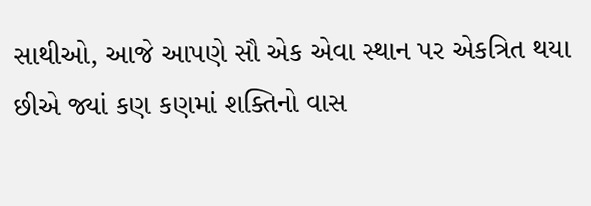સાથીઓ, આજે આપણે સૌ એક એવા સ્થાન પર એકત્રિત થયા છીએ જ્યાં કણ કણમાં શક્તિનો વાસ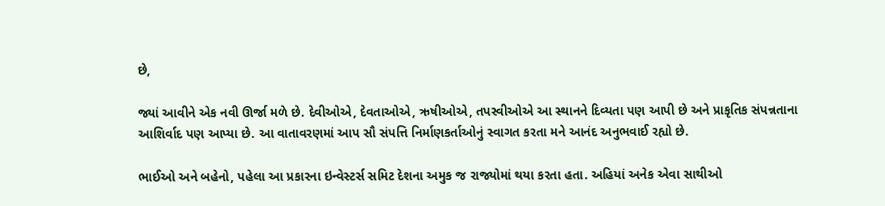છે,

જ્યાં આવીને એક નવી ઊર્જા મળે છે. દેવીઓએ, દેવતાઓએ, ઋષીઓએ, તપસ્વીઓએ આ સ્થાનને દિવ્યતા પણ આપી છે અને પ્રાકૃતિક સંપન્નતાના આશિર્વાદ પણ આપ્યા છે. આ વાતાવરણમાં આપ સૌ સંપત્તિ નિર્માણકર્તાઓનું સ્વાગત કરતા મને આનંદ અનુભવાઈ રહ્યો છે.

ભાઈઓ અને બહેનો, પહેલા આ પ્રકારના ઇન્વેસ્ટર્સ સમિટ દેશના અમુક જ રાજ્યોમાં થયા કરતા હતા. અહિયાં અનેક એવા સાથીઓ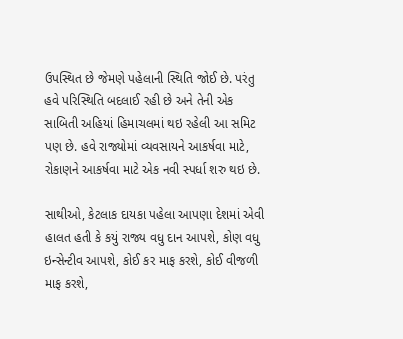ઉપસ્થિત છે જેમણે પહેલાની સ્થિતિ જોઈ છે. પરંતુ હવે પરિસ્થિતિ બદલાઈ રહી છે અને તેની એક સાબિતી અહિયાં હિમાચલમાં થઇ રહેલી આ સમિટ પણ છે. હવે રાજ્યોમાં વ્યવસાયને આકર્ષવા માટે, રોકાણને આકર્ષવા માટે એક નવી સ્પર્ધા શરુ થઇ છે.

સાથીઓ, કેટલાક દાયકા પહેલા આપણા દેશમાં એવી હાલત હતી કે કયું રાજ્ય વધુ દાન આપશે, કોણ વધુ ઇન્સેન્ટીવ આપશે, કોઈ કર માફ કરશે, કોઈ વીજળી માફ કરશે,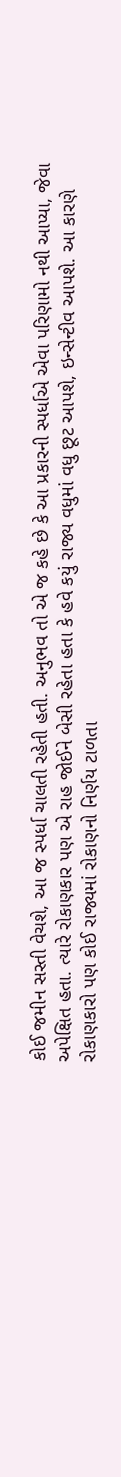કોઈ જમીન સસ્તી વેચશે, આ જ સ્પર્ધા ચાલતી રહેતી હતી. અનુભવ તો એ જ કહે છે કે આ પ્રકારની સ્પર્ધાએ એવા પરિણામો નથી આપ્યા, જેવા અપેક્ષિત હતા. ત્યારે રોકાણકાર પણ એ રાહ જોઈને બેસી રહેતા હતા કે હવે કયું રાજ્ય વધુમાં વધુ છૂટ આપશે, ઇન્સેન્ટીવ આપશે. આ કારણે રોકાણકારો પણ કોઈ રાજ્યમાં રોકાણનો નિર્ણય ટાળતા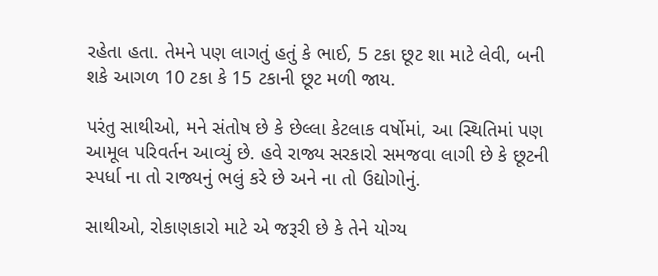રહેતા હતા. તેમને પણ લાગતું હતું કે ભાઈ, 5 ટકા છૂટ શા માટે લેવી, બની શકે આગળ 10 ટકા કે 15 ટકાની છૂટ મળી જાય.

પરંતુ સાથીઓ, મને સંતોષ છે કે છેલ્લા કેટલાક વર્ષોમાં, આ સ્થિતિમાં પણ આમૂલ પરિવર્તન આવ્યું છે. હવે રાજ્ય સરકારો સમજવા લાગી છે કે છૂટની સ્પર્ધા ના તો રાજ્યનું ભલું કરે છે અને ના તો ઉદ્યોગોનું.

સાથીઓ, રોકાણકારો માટે એ જરૂરી છે કે તેને યોગ્ય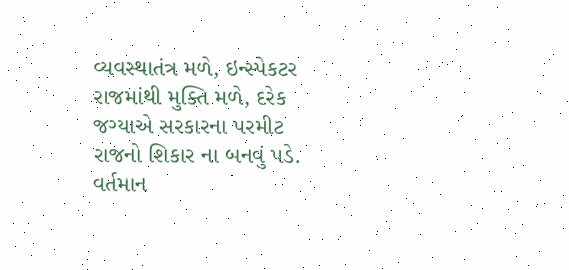વ્યવસ્થાતંત્ર મળે, ઇન્સ્પેકટર રાજમાંથી મુક્તિ મળે, દરેક જગ્યાએ સરકારના પરમીટ રાજનો શિકાર ના બનવું પડે. વર્તમાન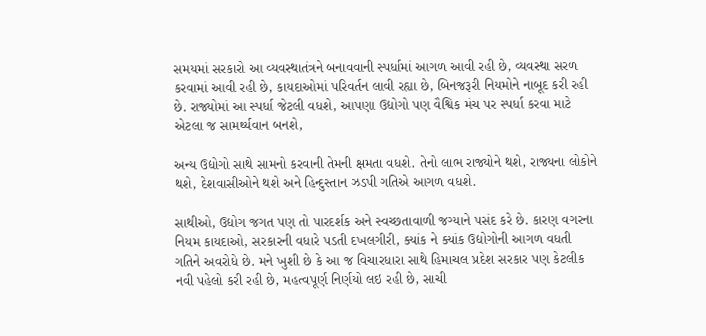સમયમાં સરકારો આ વ્યવસ્થાતંત્રને બનાવવાની સ્પર્ધામાં આગળ આવી રહી છે, વ્યવસ્થા સરળ કરવામાં આવી રહી છે, કાયદાઓમાં પરિવર્તન લાવી રહ્યા છે, બિનજરૂરી નિયમોને નાબૂદ કરી રહી છે. રાજ્યોમાં આ સ્પર્ધા જેટલી વધશે, આપણા ઉદ્યોગો પણ વૈશ્વિક મંચ પર સ્પર્ધા કરવા માટે એટલા જ સામર્થ્યવાન બનશે,

અન્ય ઉદ્યોગો સાથે સામનો કરવાની તેમની ક્ષમતા વધશે. તેનો લાભ રાજ્યોને થશે, રાજ્યના લોકોને થશે, દેશવાસીઓને થશે અને હિન્દુસ્તાન ઝડપી ગતિએ આગળ વધશે.

સાથીઓ, ઉદ્યોગ જગત પણ તો પારદર્શક અને સ્વચ્છતાવાળી જગ્યાને પસંદ કરે છે. કારણ વગરના નિયમ કાયદાઓ, સરકારની વધારે પડતી દખલગીરી, ક્યાંક ને ક્યાંક ઉદ્યોગોની આગળ વધતી ગતિને અવરોધે છે. મને ખુશી છે કે આ જ વિચારધારા સાથે હિમાચલ પ્રદેશ સરકાર પણ કેટલીક નવી પહેલો કરી રહી છે, મહત્વપૂર્ણ નિર્ણયો લઇ રહી છે, સાચી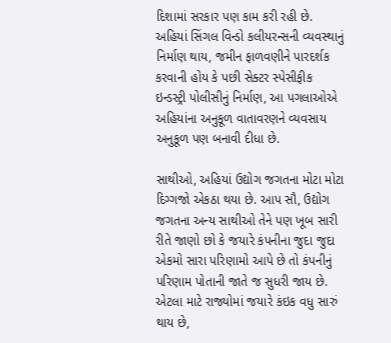દિશામાં સરકાર પણ કામ કરી રહી છે. અહિયાં સિંગલ વિન્ડો કલીયરન્સની વ્યવસ્થાનું નિર્માણ થાય, જમીન ફાળવણીને પારદર્શક કરવાની હોય કે પછી સેક્ટર સ્પેસીફીક ઇન્ડસ્ટ્રી પોલીસીનું નિર્માણ, આ પગલાઓએ અહિયાંના અનુકૂળ વાતાવરણને વ્યવસાય અનુકૂળ પણ બનાવી દીધા છે.

સાથીઓ, અહિયાં ઉદ્યોગ જગતના મોટા મોટા દિગ્ગજો એકઠા થયા છે. આપ સૌ, ઉદ્યોગ જગતના અન્ય સાથીઓ તેને પણ ખૂબ સારી રીતે જાણો છો કે જયારે કંપનીના જુદા જુદા એકમો સારા પરિણામો આપે છે તો કંપનીનું પરિણામ પોતાની જાતે જ સુધરી જાય છે. એટલા માટે રાજ્યોમાં જયારે કંઇક વધુ સારું થાય છે,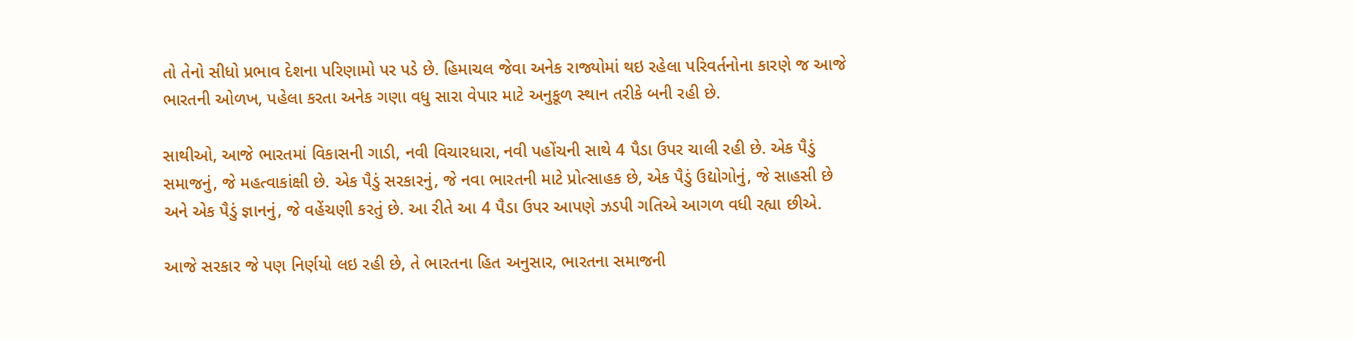તો તેનો સીધો પ્રભાવ દેશના પરિણામો પર પડે છે. હિમાચલ જેવા અનેક રાજ્યોમાં થઇ રહેલા પરિવર્તનોના કારણે જ આજે ભારતની ઓળખ, પહેલા કરતા અનેક ગણા વધુ સારા વેપાર માટે અનુકૂળ સ્થાન તરીકે બની રહી છે.

સાથીઓ, આજે ભારતમાં વિકાસની ગાડી, નવી વિચારધારા, નવી પહોંચની સાથે 4 પૈડા ઉપર ચાલી રહી છે. એક પૈડું સમાજનું, જે મહત્વાકાંક્ષી છે. એક પૈડું સરકારનું, જે નવા ભારતની માટે પ્રોત્સાહક છે, એક પૈડું ઉદ્યોગોનું, જે સાહસી છે અને એક પૈડું જ્ઞાનનું, જે વહેંચણી કરતું છે. આ રીતે આ 4 પૈડા ઉપર આપણે ઝડપી ગતિએ આગળ વધી રહ્યા છીએ.

આજે સરકાર જે પણ નિર્ણયો લઇ રહી છે, તે ભારતના હિત અનુસાર, ભારતના સમાજની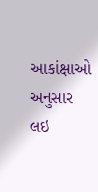આકાંક્ષાઓ અનુસાર લઇ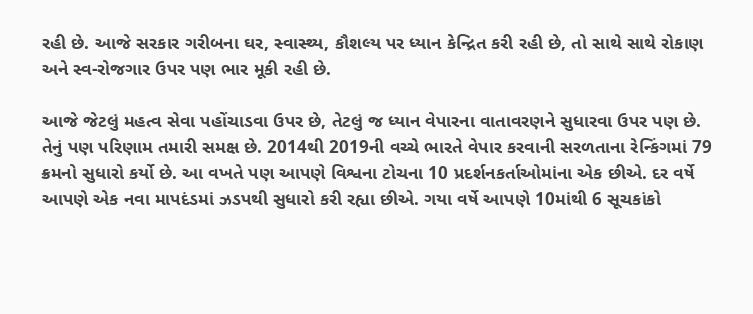રહી છે. આજે સરકાર ગરીબના ઘર, સ્વાસ્થ્ય, કૌશલ્ય પર ધ્યાન કેન્દ્રિત કરી રહી છે, તો સાથે સાથે રોકાણ અને સ્વ-રોજગાર ઉપર પણ ભાર મૂકી રહી છે.

આજે જેટલું મહત્વ સેવા પહોંચાડવા ઉપર છે, તેટલું જ ધ્યાન વેપારના વાતાવરણને સુધારવા ઉપર પણ છે.  તેનું પણ પરિણામ તમારી સમક્ષ છે. 2014થી 2019ની વચ્ચે ભારતે વેપાર કરવાની સરળતાના રેન્કિંગમાં 79 ક્રમનો સુધારો કર્યો છે. આ વખતે પણ આપણે વિશ્વના ટોચના 10 પ્રદર્શનકર્તાઓમાંના એક છીએ. દર વર્ષે આપણે એક નવા માપદંડમાં ઝડપથી સુધારો કરી રહ્યા છીએ. ગયા વર્ષે આપણે 10માંથી 6 સૂચકાંકો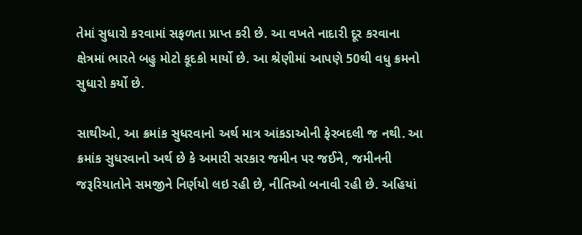તેમાં સુધારો કરવામાં સફળતા પ્રાપ્ત કરી છે. આ વખતે નાદારી દૂર કરવાના ક્ષેત્રમાં ભારતે બહુ મોટો કૂદકો માર્યો છે. આ શ્રેણીમાં આપણે 50થી વધુ ક્રમનો સુધારો કર્યો છે.

સાથીઓ, આ ક્રમાંક સુધરવાનો અર્થ માત્ર આંકડાઓની ફેરબદલી જ નથી. આ ક્રમાંક સુધરવાનો અર્થ છે કે અમારી સરકાર જમીન પર જઈને, જમીનની જરૂરિયાતોને સમજીને નિર્ણયો લઇ રહી છે, નીતિઓ બનાવી રહી છે. અહિયાં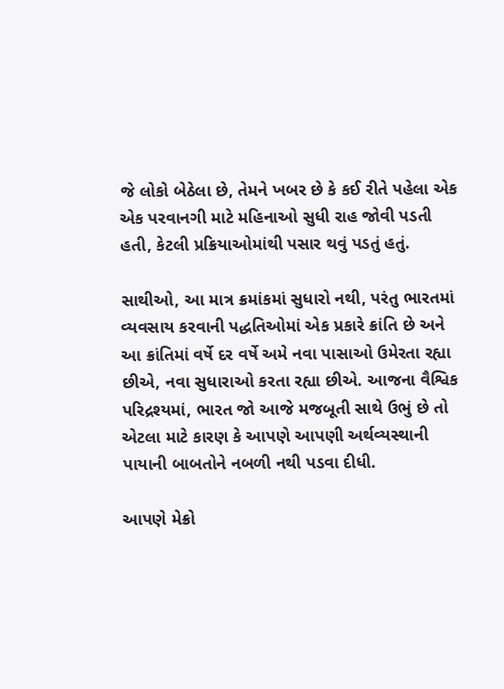જે લોકો બેઠેલા છે, તેમને ખબર છે કે કઈ રીતે પહેલા એક એક પરવાનગી માટે મહિનાઓ સુધી રાહ જોવી પડતી હતી, કેટલી પ્રક્રિયાઓમાંથી પસાર થવું પડતું હતું.

સાથીઓ, આ માત્ર ક્રમાંકમાં સુધારો નથી, પરંતુ ભારતમાં વ્યવસાય કરવાની પદ્ધતિઓમાં એક પ્રકારે ક્રાંતિ છે અને આ ક્રાંતિમાં વર્ષે દર વર્ષે અમે નવા પાસાઓ ઉમેરતા રહ્યા છીએ, નવા સુધારાઓ કરતા રહ્યા છીએ. આજના વૈશ્વિક પરિદ્રશ્યમાં, ભારત જો આજે મજબૂતી સાથે ઉભું છે તો એટલા માટે કારણ કે આપણે આપણી અર્થવ્યસ્થાની પાયાની બાબતોને નબળી નથી પડવા દીધી.

આપણે મેક્રો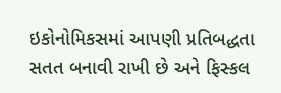ઇકોનોમિકસમાં આપણી પ્રતિબદ્ધતા સતત બનાવી રાખી છે અને ફિસ્કલ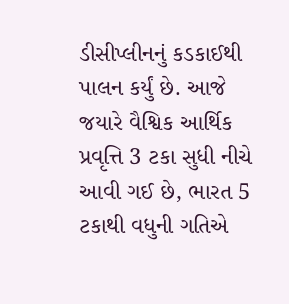ડીસીપ્લીનનું કડકાઈથી પાલન કર્યું છે. આજે જયારે વૈશ્વિક આર્થિક પ્રવૃત્તિ 3 ટકા સુધી નીચે આવી ગઈ છે, ભારત 5 ટકાથી વધુની ગતિએ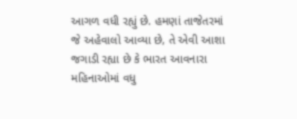આગળ વધી રહ્યું છે. હમણાં તાજેતરમાં જે અહેવાલો આવ્યા છે, તે એવી આશા જગાડી રહ્યા છે કે ભારત આવનારા મહિનાઓમાં વધુ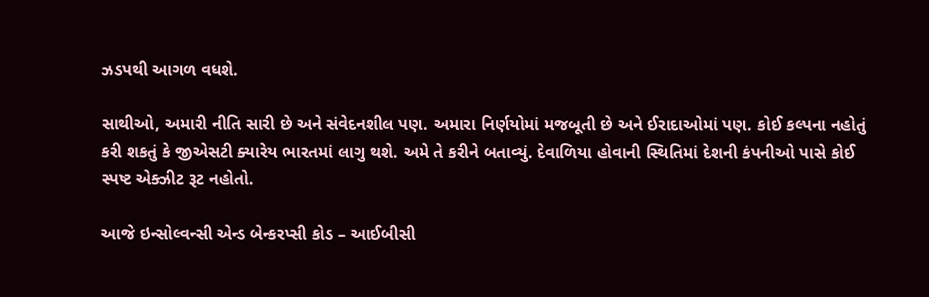ઝડપથી આગળ વધશે.

સાથીઓ, અમારી નીતિ સારી છે અને સંવેદનશીલ પણ. અમારા નિર્ણયોમાં મજબૂતી છે અને ઈરાદાઓમાં પણ. કોઈ કલ્પના નહોતું કરી શકતું કે જીએસટી ક્યારેય ભારતમાં લાગુ થશે. અમે તે કરીને બતાવ્યું. દેવાળિયા હોવાની સ્થિતિમાં દેશની કંપનીઓ પાસે કોઈ સ્પષ્ટ એક્ઝીટ રૂટ નહોતો.

આજે ઇન્સોલ્વન્સી એન્ડ બેન્કરપ્સી કોડ – આઈબીસી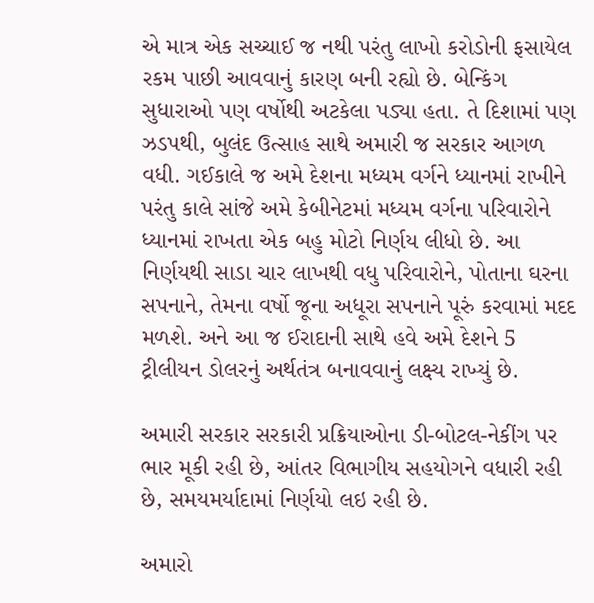એ માત્ર એક સચ્ચાઈ જ નથી પરંતુ લાખો કરોડોની ફસાયેલ રકમ પાછી આવવાનું કારણ બની રહ્યો છે. બેન્કિંગ સુધારાઓ પણ વર્ષોથી અટકેલા પડ્યા હતા. તે દિશામાં પણ ઝડપથી, બુલંદ ઉત્સાહ સાથે અમારી જ સરકાર આગળ વધી. ગઈકાલે જ અમે દેશના મધ્યમ વર્ગને ધ્યાનમાં રાખીને પરંતુ કાલે સાંજે અમે કેબીનેટમાં મધ્યમ વર્ગના પરિવારોને ધ્યાનમાં રાખતા એક બહુ મોટો નિર્ણય લીધો છે. આ નિર્ણયથી સાડા ચાર લાખથી વધુ પરિવારોને, પોતાના ઘરના સપનાને, તેમના વર્ષો જૂના અધૂરા સપનાને પૂરું કરવામાં મદદ મળશે. અને આ જ ઈરાદાની સાથે હવે અમે દેશને 5 ટ્રીલીયન ડોલરનું અર્થતંત્ર બનાવવાનું લક્ષ્ય રાખ્યું છે.

અમારી સરકાર સરકારી પ્રક્રિયાઓના ડી-બોટલ-નેકીંગ પર ભાર મૂકી રહી છે, આંતર વિભાગીય સહયોગને વધારી રહી છે, સમયમર્યાદામાં નિર્ણયો લઇ રહી છે.

અમારો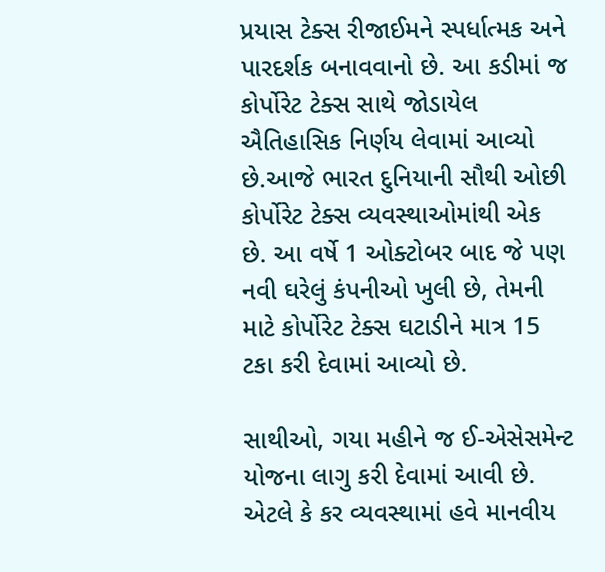પ્રયાસ ટેક્સ રીજાઈમને સ્પર્ધાત્મક અને પારદર્શક બનાવવાનો છે. આ કડીમાં જ કોર્પોરેટ ટેક્સ સાથે જોડાયેલ ઐતિહાસિક નિર્ણય લેવામાં આવ્યો છે.આજે ભારત દુનિયાની સૌથી ઓછી કોર્પોરેટ ટેક્સ વ્યવસ્થાઓમાંથી એક છે. આ વર્ષે 1 ઓક્ટોબર બાદ જે પણ નવી ઘરેલું કંપનીઓ ખુલી છે, તેમની માટે કોર્પોરેટ ટેક્સ ઘટાડીને માત્ર 15 ટકા કરી દેવામાં આવ્યો છે.

સાથીઓ, ગયા મહીને જ ઈ-એસેસમેન્ટ યોજના લાગુ કરી દેવામાં આવી છે. એટલે કે કર વ્યવસ્થામાં હવે માનવીય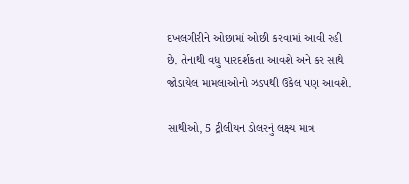દખલગીરીને ઓછામાં ઓછી કરવામાં આવી રહી છે. તેનાથી વધુ પારદર્શકતા આવશે અને કર સાથે જોડાયેલ મામલાઓનો ઝડપથી ઉકેલ પણ આવશે.

સાથીઓ, 5 ટ્રીલીયન ડોલરનું લક્ષ્ય માત્ર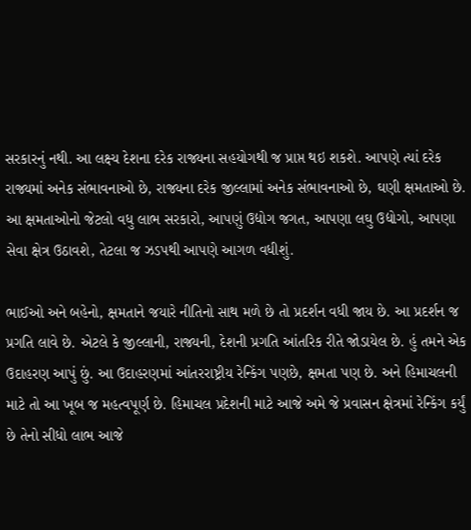સરકારનું નથી. આ લક્ષ્ય દેશના દરેક રાજ્યના સહયોગથી જ પ્રાપ્ત થઇ શકશે. આપણે ત્યાં દરેક રાજ્યમાં અનેક સંભાવનાઓ છે, રાજ્યના દરેક જીલ્લામાં અનેક સંભાવનાઓ છે, ઘણી ક્ષમતાઓ છે. આ ક્ષમતાઓનો જેટલો વધુ લાભ સરકારો, આપણું ઉદ્યોગ જગત, આપણા લઘુ ઉદ્યોગો, આપણા સેવા ક્ષેત્ર ઉઠાવશે, તેટલા જ ઝડપથી આપણે આગળ વધીશું.

ભાઈઓ અને બહેનો, ક્ષમતાને જયારે નીતિનો સાથ મળે છે તો પ્રદર્શન વધી જાય છે. આ પ્રદર્શન જ પ્રગતિ લાવે છે. એટલે કે જીલ્લાની, રાજ્યની, દેશની પ્રગતિ આંતરિક રીતે જોડાયેલ છે. હું તમને એક ઉદાહરણ આપું છું. આ ઉદાહરણમાં આંતરરાષ્ટ્રીય રેન્કિંગ પણછે, ક્ષમતા પણ છે. અને હિમાચલની માટે તો આ ખૂબ જ મહત્વપૂર્ણ છે. હિમાચલ પ્રદેશની માટે આજે અમે જે પ્રવાસન ક્ષેત્રમાં રેન્કિંગ કર્યું છે તેનો સીધો લાભ આજે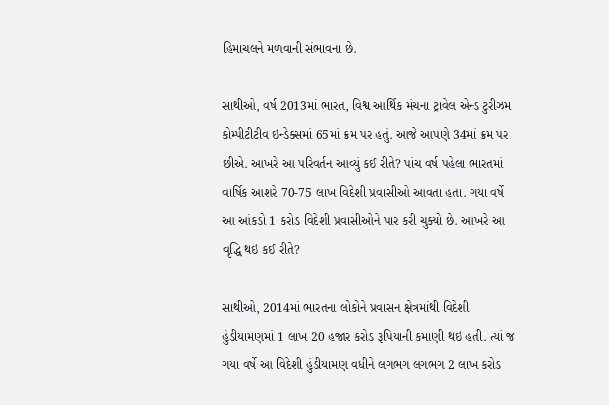હિમાચલને મળવાની સંભાવના છે.

સાથીઓ, વર્ષ 2013માં ભારત, વિશ્વ આર્થિક મંચના ટ્રાવેલ એન્ડ ટુરીઝમ કોમ્પીટીટીવ ઇન્ડેક્સમાં 65માં ક્રમ પર હતું. આજે આપણે 34માં ક્રમ પર છીએ. આખરે આ પરિવર્તન આવ્યું કઈ રીતે? પાંચ વર્ષ પહેલા ભારતમાં વાર્ષિક આશરે 70-75 લાખ વિદેશી પ્રવાસીઓ આવતા હતા. ગયા વર્ષે આ આંકડો 1 કરોડ વિદેશી પ્રવાસીઓને પાર કરી ચુક્યો છે. આખરે આ વૃદ્ધિ થઇ કઈ રીતે?

સાથીઓ, 2014માં ભારતના લોકોને પ્રવાસન ક્ષેત્રમાંથી વિદેશી હુંડીયામણમાં 1 લાખ 20 હજાર કરોડ રૂપિયાની કમાણી થઇ હતી. ત્યાં જ ગયા વર્ષે આ વિદેશી હુંડીયામણ વધીને લગભગ લગભગ 2 લાખ કરોડ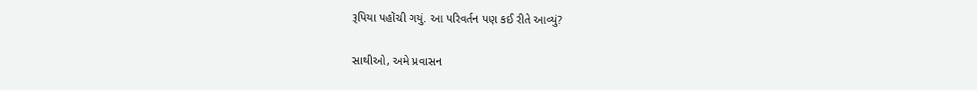રૂપિયા પહોંચી ગયું. આ પરિવર્તન પણ કઈ રીતે આવ્યું?

સાથીઓ, અમે પ્રવાસન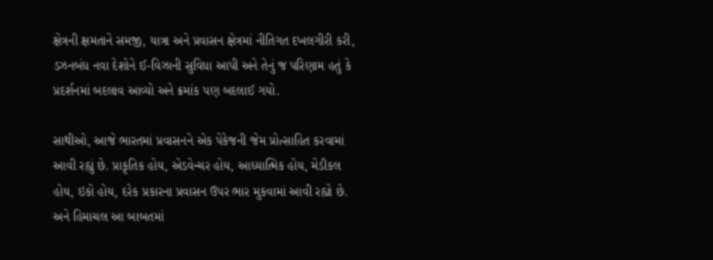ક્ષેત્રની ક્ષમતાને સમજી, યાત્રા અને પ્રવાસન ક્ષેત્રમાં નીતિગત દખલગીરી કરી, ડઝનબંધ નવા દેશોને ઈ-વિઝાની સુવિધા આપી અને તેનું જ પરિણામ હતું કે પ્રદર્શનમાં બદલાવ આવ્યો અને ક્રમાંક પણ બદલાઈ ગયો.

સાથીઓ, આજે ભારતમાં પ્રવાસનને એક પેકેજની જેમ પ્રોત્સાહિત કરવામાં આવી રહ્યું છે. પ્રાકૃતિક હોય, એડવેન્ચર હોય, આધ્યાત્મિક હોય, મેડીકલ હોય, ઇકો હોય, દરેક પ્રકારના પ્રવાસન ઉપર ભાર મુકવામાં આવી રહ્યો છે. અને હિમાચલ આ બાબતમાં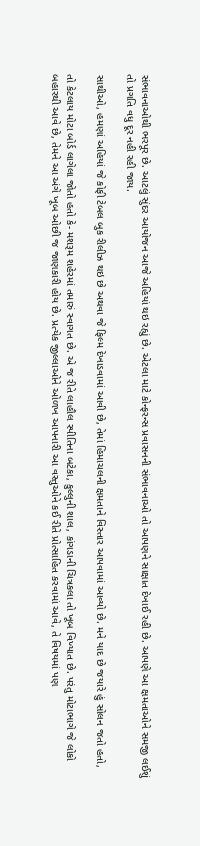સંભાવનાઓથી ભરપૂર છે. આટલું સુંદર આયોજન આજે અહિયાં થઇ રહ્યું છે. એટલા માટે કોન્ફરન્સ પ્રવાસનની સંભાવનાઓ તો આપણને સાક્ષાત દેખાઈ રહી છે. આપણે આ ક્ષમતાઓને સમજી લઈશું તો પ્રગતિ વધુ દૂર નહી રહી જાય.

સાથીઓ, હમણાં અહિયાં જે કોફી ટેબલ બુક રીલીઝ થઇ છે અથવા જે ફિલ્મ દેખાડવામાં આવી છે, તેમાં હિમાચલની ક્ષમતાને વિસ્તાર આપવામાં આવ્યો છે. મને યાદ છે જયારે હું સોલન જતો હતો,

તો કેટલાય મોટા બોર્ડ લાગેલા જોતો હતો કે- મશરૂમ શહેરમાં તમારું સ્વાગત છે. એ જ રીતે લાહૌલ સ્પીતિના બટેકા, કુલ્લુની શાલ, કાંગડાની ચિત્રકલા તો ખૂબ વિખ્યાત છે. પરંતુ મોટાભાગે જે લોકો બહારથી આવે છે, તેમને આ અંગે ખૂબ ઓછી જ જાણકારી હોય છે. પ્રત્યેક જીલ્લાઓને ઓળખ આપનારી આ વસ્તુઓને કઈ રીતે પ્રોત્સાહિત કરવામાં આવે, તે વિષયમાં પણ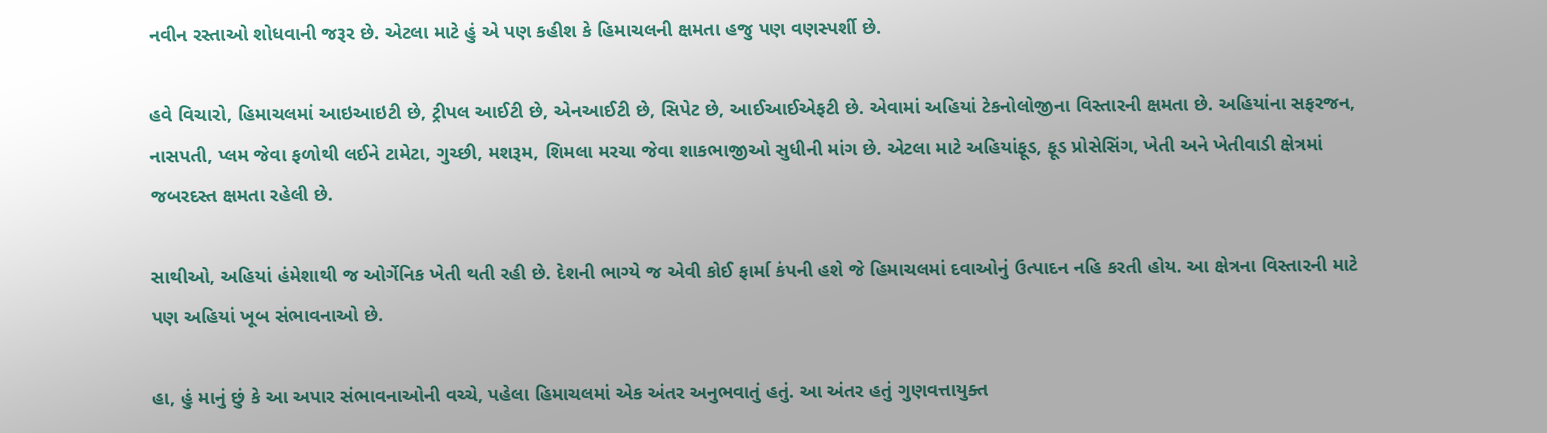નવીન રસ્તાઓ શોધવાની જરૂર છે. એટલા માટે હું એ પણ કહીશ કે હિમાચલની ક્ષમતા હજુ પણ વણસ્પર્શી છે.

હવે વિચારો, હિમાચલમાં આઇઆઇટી છે, ટ્રીપલ આઈટી છે, એનઆઈટી છે, સિપેટ છે, આઈઆઈએફટી છે. એવામાં અહિયાં ટેકનોલોજીના વિસ્તારની ક્ષમતા છે. અહિયાંના સફરજન, નાસપતી, પ્લમ જેવા ફળોથી લઈને ટામેટા, ગુચ્છી, મશરૂમ, શિમલા મરચા જેવા શાકભાજીઓ સુધીની માંગ છે. એટલા માટે અહિયાંફૂડ, ફૂડ પ્રોસેસિંગ, ખેતી અને ખેતીવાડી ક્ષેત્રમાં જબરદસ્ત ક્ષમતા રહેલી છે.

સાથીઓ, અહિયાં હંમેશાથી જ ઓર્ગેનિક ખેતી થતી રહી છે. દેશની ભાગ્યે જ એવી કોઈ ફાર્મા કંપની હશે જે હિમાચલમાં દવાઓનું ઉત્પાદન નહિ કરતી હોય. આ ક્ષેત્રના વિસ્તારની માટે પણ અહિયાં ખૂબ સંભાવનાઓ છે.

હા, હું માનું છું કે આ અપાર સંભાવનાઓની વચ્ચે, પહેલા હિમાચલમાં એક અંતર અનુભવાતું હતું. આ અંતર હતું ગુણવત્તાયુક્ત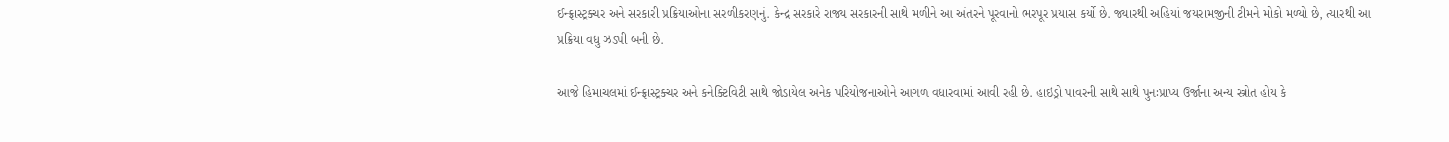ઈન્ફ્રાસ્ટ્રક્ચર અને સરકારી પ્રક્રિયાઓના સરળીકરણનું. કેન્દ્ર સરકારે રાજ્ય સરકારની સાથે મળીને આ અંતરને પૂરવાનો ભરપૂર પ્રયાસ કર્યો છે. જ્યારથી અહિયાં જયરામજીની ટીમને મોકો મળ્યો છે, ત્યારથી આ પ્રક્રિયા વધુ ઝડપી બની છે.

આજે હિમાચલમાં ઈન્ફ્રાસ્ટ્રક્ચર અને કનેક્ટિવિટી સાથે જોડાયેલ અનેક પરિયોજનાઓને આગળ વધારવામાં આવી રહી છે. હાઇડ્રો પાવરની સાથે સાથે પુનઃપ્રાપ્ય ઉર્જાના અન્ય સ્ત્રોત હોય કે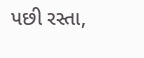પછી રસ્તા,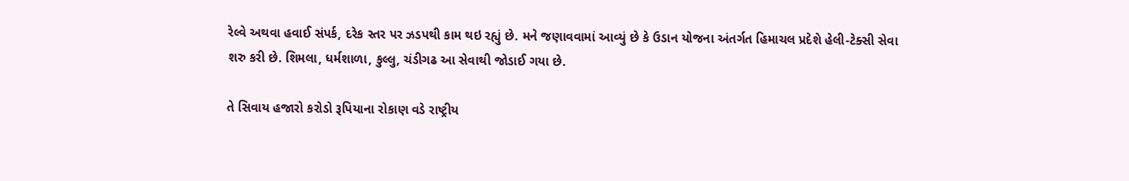રેલ્વે અથવા હવાઈ સંપર્ક, દરેક સ્તર પર ઝડપથી કામ થઇ રહ્યું છે. મને જણાવવામાં આવ્યું છે કે ઉડાન યોજના અંતર્ગત હિમાચલ પ્રદેશે હેલી-ટેક્સી સેવા શરુ કરી છે. શિમલા, ધર્મશાળા, કુલ્લુ, ચંડીગઢ આ સેવાથી જોડાઈ ગયા છે.

તે સિવાય હજારો કરોડો રૂપિયાના રોકાણ વડે રાષ્ટ્રીય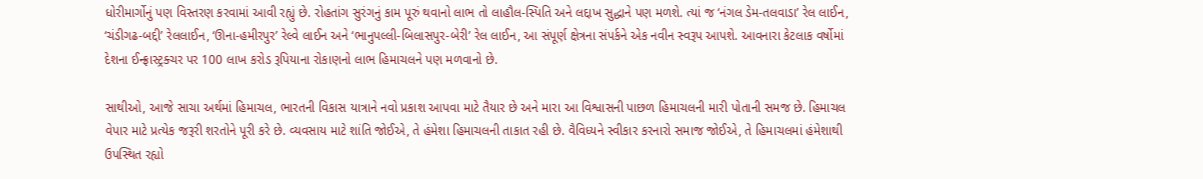ધોરીમાર્ગોનું પણ વિસ્તરણ કરવામાં આવી રહ્યું છે. રોહતાંગ સુરંગનું કામ પૂરું થવાનો લાભ તો લાહૌલ-સ્પિતિ અને લદ્દાખ સુદ્ધાને પણ મળશે. ત્યાં જ ‘નંગલ ડેમ-તલવાડા’ રેલ લાઈન, ‘ચંડીગઢ-બદ્દી’ રેલલાઈન, ‘ઊના-હમીરપુર’ રેલ્વે લાઈન અને ‘ભાનુપલ્લી-બિલાસપુર-બેરી’ રેલ લાઈન, આ સંપૂર્ણ ક્ષેત્રના સંપર્કને એક નવીન સ્વરૂપ આપશે. આવનારા કેટલાક વર્ષોમાં દેશના ઈન્ફ્રાસ્ટ્રક્ચર પર 100 લાખ કરોડ રૂપિયાના રોકાણનો લાભ હિમાચલને પણ મળવાનો છે.

સાથીઓ, આજે સાચા અર્થમાં હિમાચલ, ભારતની વિકાસ યાત્રાને નવો પ્રકાશ આપવા માટે તૈયાર છે અને મારા આ વિશ્વાસની પાછળ હિમાચલની મારી પોતાની સમજ છે. હિમાચલ વેપાર માટે પ્રત્યેક જરૂરી શરતોને પૂરી કરે છે. વ્યવસાય માટે શાંતિ જોઈએ, તે હંમેશા હિમાચલની તાકાત રહી છે. વૈવિધ્યને સ્વીકાર કરનારો સમાજ જોઈએ, તે હિમાચલમાં હંમેશાથી ઉપસ્થિત રહ્યો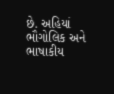છે. અહિયાં ભૌગોલિક અને ભાષાકીય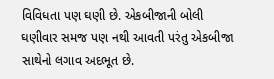વિવિધતા પણ ઘણી છે. એકબીજાની બોલી ઘણીવાર સમજ પણ નથી આવતી પરંતુ એકબીજા સાથેનો લગાવ અદભૂત છે.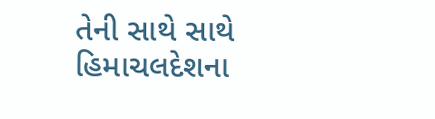તેની સાથે સાથે હિમાચલદેશના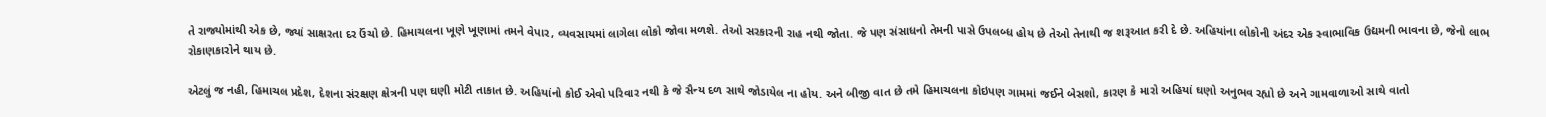તે રાજ્યોમાંથી એક છે, જ્યાં સાક્ષરતા દર ઉંચો છે. હિમાચલના ખૂણે ખૂણામાં તમને વેપાર, વ્યવસાયમાં લાગેલા લોકો જોવા મળશે. તેઓ સરકારની રાહ નથી જોતા. જે પણ સંસાધનો તેમની પાસે ઉપલબ્ધ હોય છે તેઓ તેનાથી જ શરૂઆત કરી દે છે. અહિયાંના લોકોની અંદર એક સ્વાભાવિક ઉદ્યમની ભાવના છે, જેનો લાભ રોકાણકારોને થાય છે.

એટલું જ નહી, હિમાચલ પ્રદેશ, દેશના સંરક્ષણ ક્ષેત્રની પણ ઘણી મોટી તાકાત છે. અહિયાંનો કોઈ એવો પરિવાર નથી કે જે સૈન્ય દળ સાથે જોડાયેલ ના હોય. અને બીજી વાત છે તમે હિમાચલના કોઇપણ ગામમાં જઈને બેસશો, કારણ કે મારો અહિયાં ઘણો અનુભવ રહ્યો છે અને ગામવાળાઓ સાથે વાતો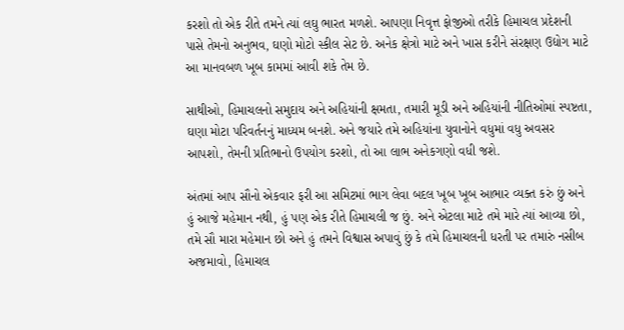કરશો તો એક રીતે તમને ત્યાં લઘુ ભારત મળશે. આપણા નિવૃત્ત ફોજીઓ તરીકે હિમાચલ પ્રદેશની પાસે તેમનો અનુભવ, ઘણો મોટો સ્કીલ સેટ છે. અનેક ક્ષેત્રો માટે અને ખાસ કરીને સંરક્ષણ ઉદ્યોગ માટે આ માનવબળ ખૂબ કામમાં આવી શકે તેમ છે.

સાથીઓ, હિમાચલનો સમુદાય અને અહિયાંની ક્ષમતા, તમારી મૂડી અને અહિયાંની નીતિઓમાં સ્પષ્ટતા, ઘણા મોટા પરિવર્તનનું માધ્યમ બનશે. અને જયારે તમે અહિયાંના યુવાનોને વધુમાં વધુ અવસર આપશો, તેમની પ્રતિભાનો ઉપયોગ કરશો, તો આ લાભ અનેકગણો વધી જશે.

અંતમાં આપ સૌનો એકવાર ફરી આ સમિટમાં ભાગ લેવા બદલ ખૂબ ખૂબ આભાર વ્યક્ત કરું છું અને હું આજે મહેમાન નથી, હું પણ એક રીતે હિમાચલી જ છું. અને એટલા માટે તમે મારે ત્યાં આવ્યા છો, તમે સૌ મારા મહેમાન છો અને હું તમને વિશ્વાસ અપાવું છું કે તમે હિમાચલની ધરતી પર તમારું નસીબ અજમાવો, હિમાચલ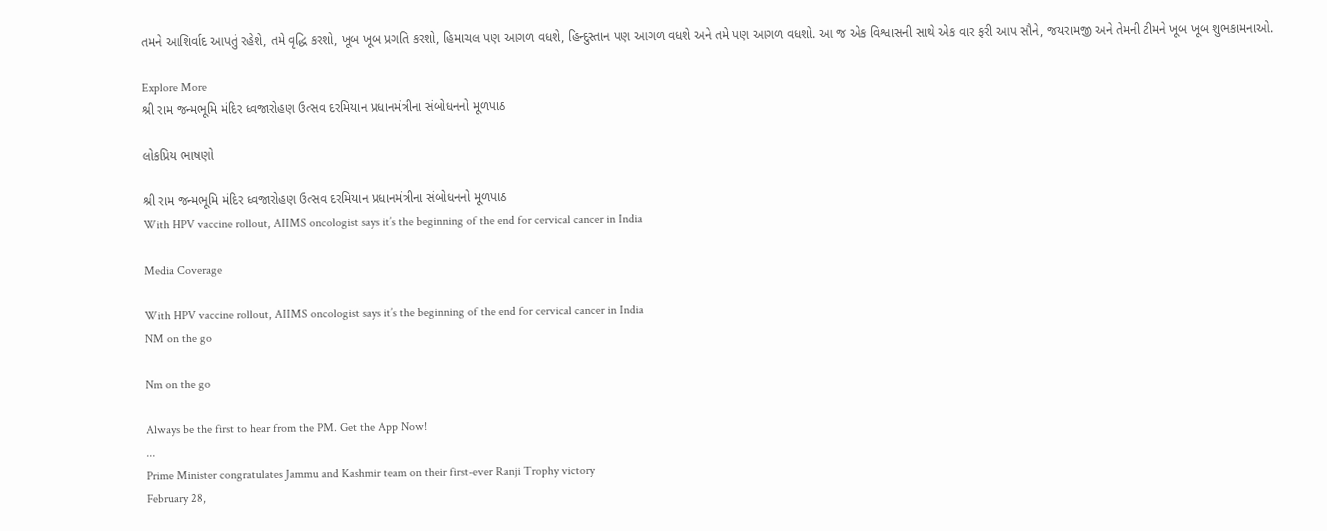તમને આશિર્વાદ આપતું રહેશે, તમે વૃદ્ધિ કરશો, ખૂબ ખૂબ પ્રગતિ કરશો, હિમાચલ પણ આગળ વધશે, હિન્દુસ્તાન પણ આગળ વધશે અને તમે પણ આગળ વધશો. આ જ એક વિશ્વાસની સાથે એક વાર ફરી આપ સૌને, જયરામજી અને તેમની ટીમને ખૂબ ખૂબ શુભકામનાઓ.

Explore More
શ્રી રામ જન્મભૂમિ મંદિર ધ્વજારોહણ ઉત્સવ દરમિયાન પ્રધાનમંત્રીના સંબોધનનો મૂળપાઠ

લોકપ્રિય ભાષણો

શ્રી રામ જન્મભૂમિ મંદિર ધ્વજારોહણ ઉત્સવ દરમિયાન પ્રધાનમંત્રીના સંબોધનનો મૂળપાઠ
With HPV vaccine rollout, AIIMS oncologist says it’s the beginning of the end for cervical cancer in India

Media Coverage

With HPV vaccine rollout, AIIMS oncologist says it’s the beginning of the end for cervical cancer in India
NM on the go

Nm on the go

Always be the first to hear from the PM. Get the App Now!
...
Prime Minister congratulates Jammu and Kashmir team on their first-ever Ranji Trophy victory
February 28,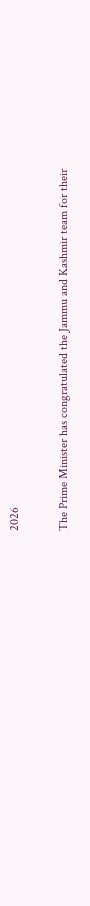2026

The Prime Minister has congratulated the Jammu and Kashmir team for their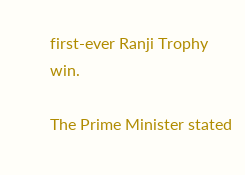first-ever Ranji Trophy win.

The Prime Minister stated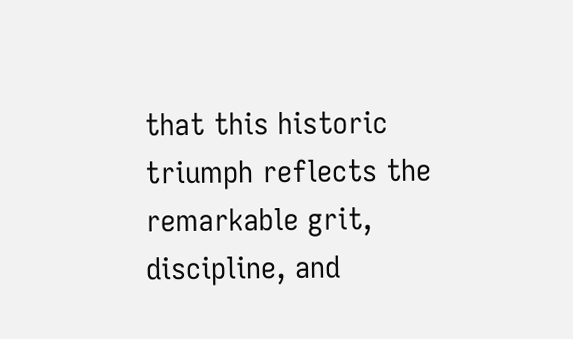that this historic triumph reflects the remarkable grit, discipline, and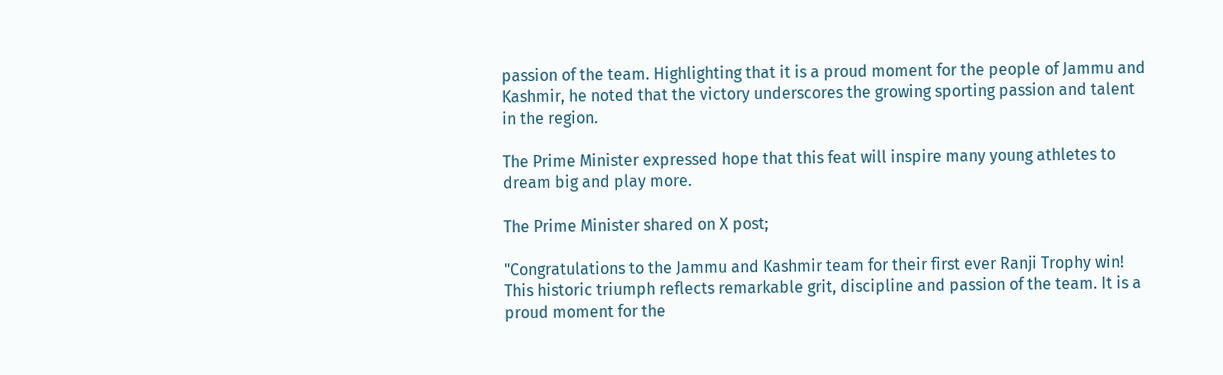passion of the team. Highlighting that it is a proud moment for the people of Jammu and Kashmir, he noted that the victory underscores the growing sporting passion and talent in the region.

The Prime Minister expressed hope that this feat will inspire many young athletes to dream big and play more.

The Prime Minister shared on X post;

"Congratulations to the Jammu and Kashmir team for their first ever Ranji Trophy win! This historic triumph reflects remarkable grit, discipline and passion of the team. It is a proud moment for the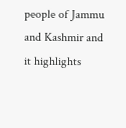people of Jammu and Kashmir and it highlights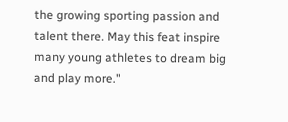the growing sporting passion and talent there. May this feat inspire many young athletes to dream big and play more."